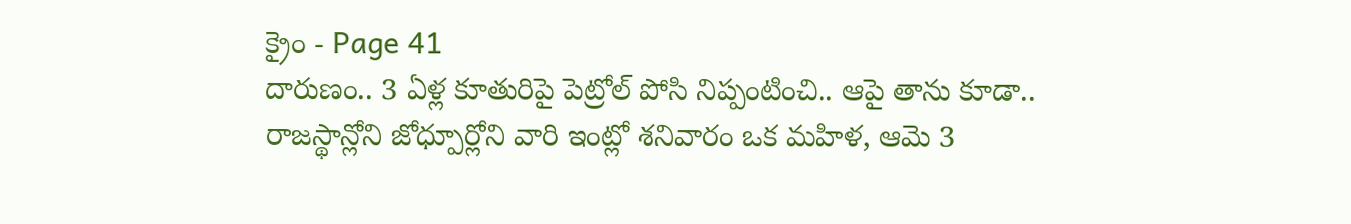క్రైం - Page 41
దారుణం.. 3 ఏళ్ల కూతురిపై పెట్రోల్ పోసి నిప్పంటించి.. ఆపై తాను కూడా..
రాజస్థాన్లోని జోధ్పూర్లోని వారి ఇంట్లో శనివారం ఒక మహిళ, ఆమె 3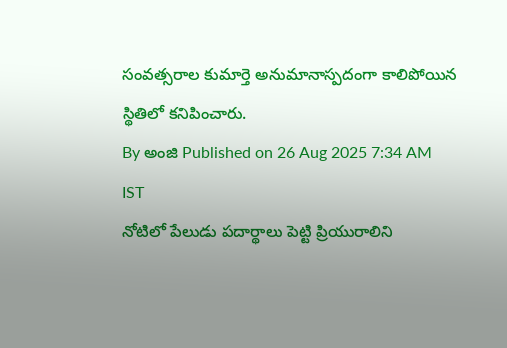సంవత్సరాల కుమార్తె అనుమానాస్పదంగా కాలిపోయిన స్థితిలో కనిపించారు.
By అంజి Published on 26 Aug 2025 7:34 AM IST
నోటిలో పేలుడు పదార్థాలు పెట్టి ప్రియురాలిని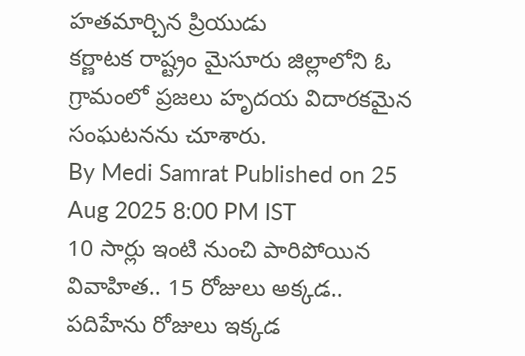హతమార్చిన ప్రియుడు
కర్ణాటక రాష్ట్రం మైసూరు జిల్లాలోని ఓ గ్రామంలో ప్రజలు హృదయ విదారకమైన సంఘటనను చూశారు.
By Medi Samrat Published on 25 Aug 2025 8:00 PM IST
10 సార్లు ఇంటి నుంచి పారిపోయిన వివాహిత.. 15 రోజులు అక్కడ.. పదిహేను రోజులు ఇక్కడ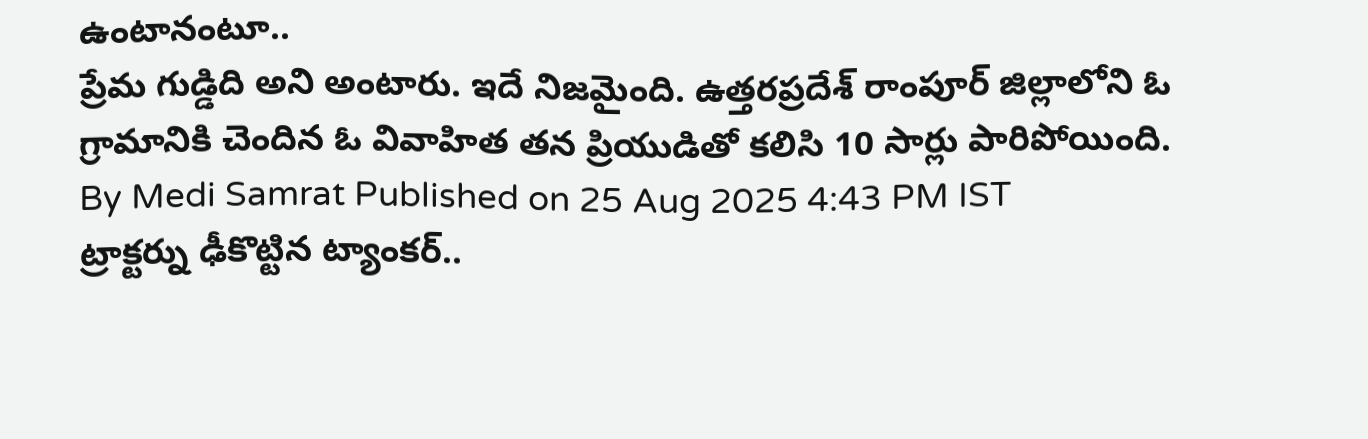ఉంటానంటూ..
ప్రేమ గుడ్డిది అని అంటారు. ఇదే నిజమైంది. ఉత్తరప్రదేశ్ రాంపూర్ జిల్లాలోని ఓ గ్రామానికి చెందిన ఓ వివాహిత తన ప్రియుడితో కలిసి 10 సార్లు పారిపోయింది.
By Medi Samrat Published on 25 Aug 2025 4:43 PM IST
ట్రాక్టర్ను ఢీకొట్టిన ట్యాంకర్..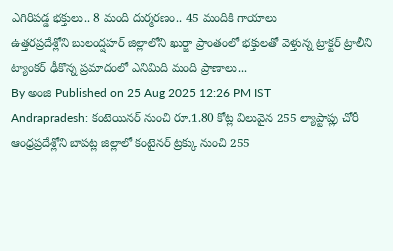ఎగిరిపడ్డ భక్తులు.. 8 మంది దుర్మరణం.. 45 మందికి గాయాలు
ఉత్తరప్రదేశ్లోని బులంద్షహర్ జిల్లాలోని ఖుర్జా ప్రాంతంలో భక్తులతో వెళ్తున్న ట్రాక్టర్ ట్రాలీని ట్యాంకర్ ఢీకొన్న ప్రమాదంలో ఎనిమిది మంది ప్రాణాలు...
By అంజి Published on 25 Aug 2025 12:26 PM IST
Andrapradesh: కంటెయినర్ నుంచి రూ.1.80 కోట్ల విలువైన 255 ల్యాప్టాప్లు చోరీ
ఆంధ్రప్రదేశ్లోని బాపట్ల జిల్లాలో కంటైనర్ ట్రక్కు నుంచి 255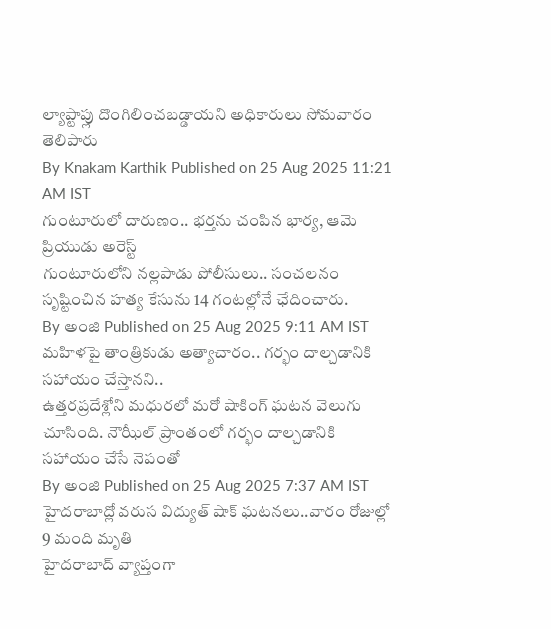ల్యాప్టాప్లు దొంగిలించబడ్డాయని అధికారులు సోమవారం తెలిపారు
By Knakam Karthik Published on 25 Aug 2025 11:21 AM IST
గుంటూరులో దారుణం.. భర్తను చంపిన భార్య, ఆమె ప్రియుడు అరెస్ట్
గుంటూరులోని నల్లపాడు పోలీసులు.. సంచలనం సృష్టించిన హత్య కేసును 14 గంటల్లోనే ఛేదించారు.
By అంజి Published on 25 Aug 2025 9:11 AM IST
మహిళపై తాంత్రికుడు అత్యాచారం.. గర్భం దాల్చడానికి సహాయం చేస్తానని..
ఉత్తరప్రదేశ్లోని మధురలో మరో షాకింగ్ ఘటన వెలుగు చూసింది. నౌఝీల్ ప్రాంతంలో గర్భం దాల్చడానికి సహాయం చేసే నెపంతో
By అంజి Published on 25 Aug 2025 7:37 AM IST
హైదరాబాద్లో వరుస విద్యుత్ షాక్ ఘటనలు..వారం రోజుల్లో 9 మంది మృతి
హైదరాబాద్ వ్యాప్తంగా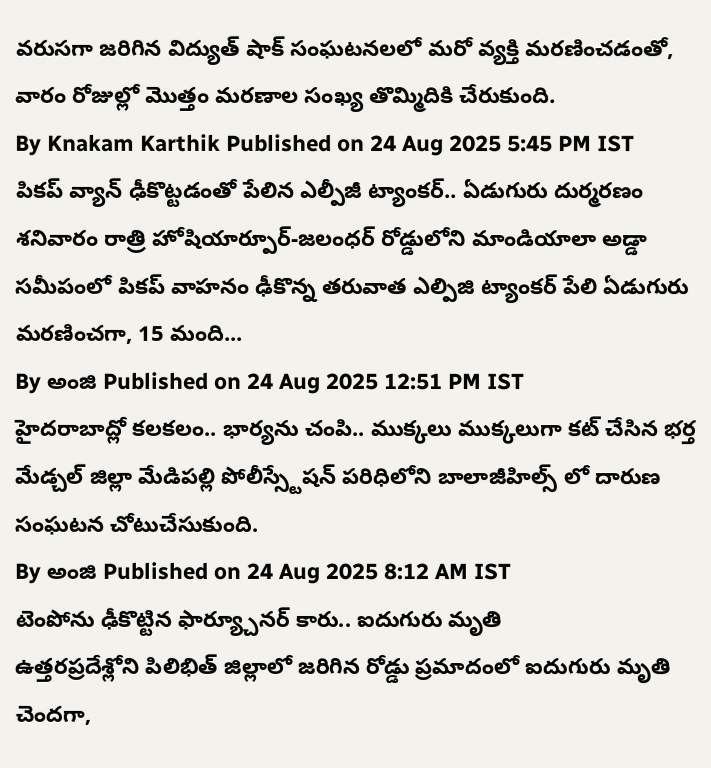వరుసగా జరిగిన విద్యుత్ షాక్ సంఘటనలలో మరో వ్యక్తి మరణించడంతో, వారం రోజుల్లో మొత్తం మరణాల సంఖ్య తొమ్మిదికి చేరుకుంది.
By Knakam Karthik Published on 24 Aug 2025 5:45 PM IST
పికప్ వ్యాన్ ఢీకొట్టడంతో పేలిన ఎల్పీజీ ట్యాంకర్.. ఏడుగురు దుర్మరణం
శనివారం రాత్రి హోషియార్పూర్-జలంధర్ రోడ్డులోని మాండియాలా అడ్డా సమీపంలో పికప్ వాహనం ఢీకొన్న తరువాత ఎల్పిజి ట్యాంకర్ పేలి ఏడుగురు మరణించగా, 15 మంది...
By అంజి Published on 24 Aug 2025 12:51 PM IST
హైదరాబాద్లో కలకలం.. భార్యను చంపి.. ముక్కలు ముక్కలుగా కట్ చేసిన భర్త
మేడ్చల్ జిల్లా మేడిపల్లి పోలీస్స్టేషన్ పరిధిలోని బాలాజీహిల్స్ లో దారుణ సంఘటన చోటుచేసుకుంది.
By అంజి Published on 24 Aug 2025 8:12 AM IST
టెంపోను ఢీకొట్టిన ఫార్య్చూనర్ కారు.. ఐదుగురు మృతి
ఉత్తరప్రదేశ్లోని పిలిభిత్ జిల్లాలో జరిగిన రోడ్డు ప్రమాదంలో ఐదుగురు మృతి చెందగా,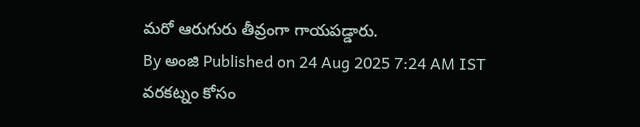మరో ఆరుగురు తీవ్రంగా గాయపడ్డారు.
By అంజి Published on 24 Aug 2025 7:24 AM IST
వరకట్నం కోసం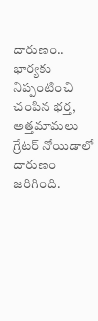దారుణం.. భార్యకు నిప్పంటించి చంపిన భర్త, అత్తమామలు
గ్రేటర్ నోయిడాలో దారుణం జరిగింది.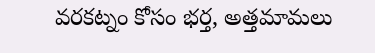వరకట్నం కోసం భర్త, అత్తమామలు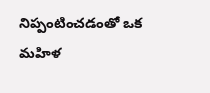నిప్పంటించడంతో ఒక మహిళ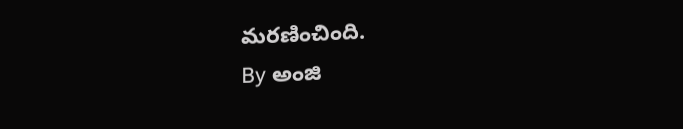మరణించింది.
By అంజి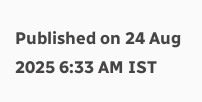Published on 24 Aug 2025 6:33 AM IST